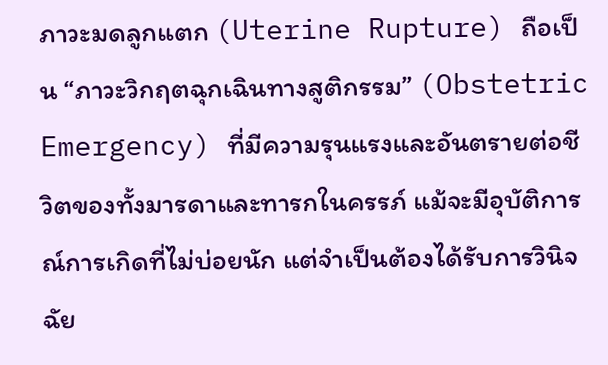ภาวะมดลูกแตก (Uterine Rupture) ถือเป็น “ภาวะวิกฤตฉุกเฉินทางสูติกรรม” (Obstetric Emergency) ที่มีความรุนแรงและอันตรายต่อชีวิตของทั้งมารดาและทารกในครรภ์ แม้จะมีอุบัติการณ์การเกิดที่ไม่บ่อยนัก แต่จำเป็นต้องได้รับการวินิจฉัย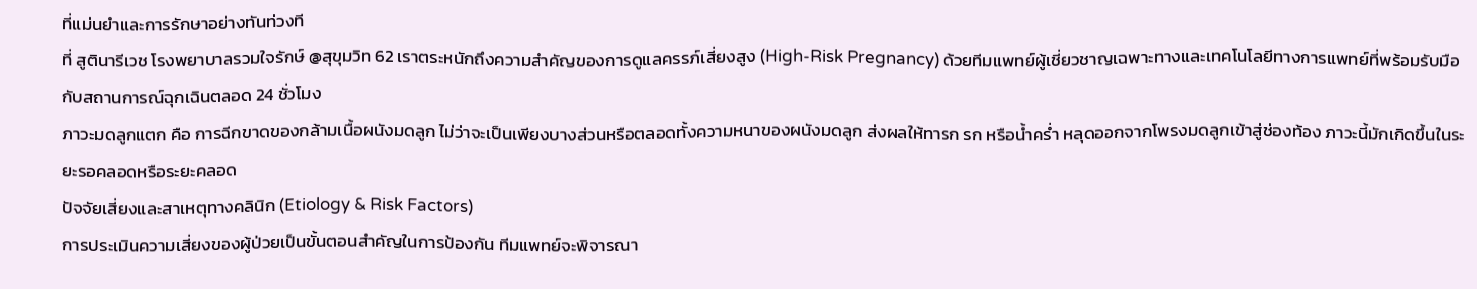ที่แม่นยำและการรักษาอย่างทันท่วงที
ที่ สูตินารีเวช โรงพยาบาลรวมใจรักษ์ @สุขุมวิท 62 เราตระหนักถึงความสำคัญของการดูแลครรภ์เสี่ยงสูง (High-Risk Pregnancy) ด้วยทีมแพทย์ผู้เชี่ยวชาญเฉพาะทางและเทคโนโลยีทางการแพทย์ที่พร้อมรับมือกับสถานการณ์ฉุกเฉินตลอด 24 ชั่วโมง
ภาวะมดลูกแตก คือ การฉีกขาดของกล้ามเนื้อผนังมดลูก ไม่ว่าจะเป็นเพียงบางส่วนหรือตลอดทั้งความหนาของผนังมดลูก ส่งผลให้ทารก รก หรือน้ำคร่ำ หลุดออกจากโพรงมดลูกเข้าสู่ช่องท้อง ภาวะนี้มักเกิดขึ้นในระยะรอคลอดหรือระยะคลอด
ปัจจัยเสี่ยงและสาเหตุทางคลินิก (Etiology & Risk Factors)
การประเมินความเสี่ยงของผู้ป่วยเป็นขั้นตอนสำคัญในการป้องกัน ทีมแพทย์จะพิจารณา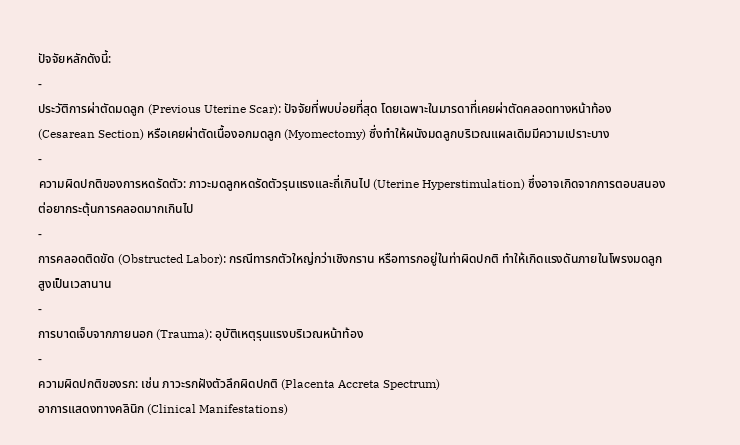ปัจจัยหลักดังนี้:
-
ประวัติการผ่าตัดมดลูก (Previous Uterine Scar): ปัจจัยที่พบบ่อยที่สุด โดยเฉพาะในมารดาที่เคยผ่าตัดคลอดทางหน้าท้อง (Cesarean Section) หรือเคยผ่าตัดเนื้องอกมดลูก (Myomectomy) ซึ่งทำให้ผนังมดลูกบริเวณแผลเดิมมีความเปราะบาง
-
ความผิดปกติของการหดรัดตัว: ภาวะมดลูกหดรัดตัวรุนแรงและถี่เกินไป (Uterine Hyperstimulation) ซึ่งอาจเกิดจากการตอบสนองต่อยากระตุ้นการคลอดมากเกินไป
-
การคลอดติดขัด (Obstructed Labor): กรณีทารกตัวใหญ่กว่าเชิงกราน หรือทารกอยู่ในท่าผิดปกติ ทำให้เกิดแรงดันภายในโพรงมดลูกสูงเป็นเวลานาน
-
การบาดเจ็บจากภายนอก (Trauma): อุบัติเหตุรุนแรงบริเวณหน้าท้อง
-
ความผิดปกติของรก: เช่น ภาวะรกฝังตัวลึกผิดปกติ (Placenta Accreta Spectrum)
อาการแสดงทางคลินิก (Clinical Manifestations)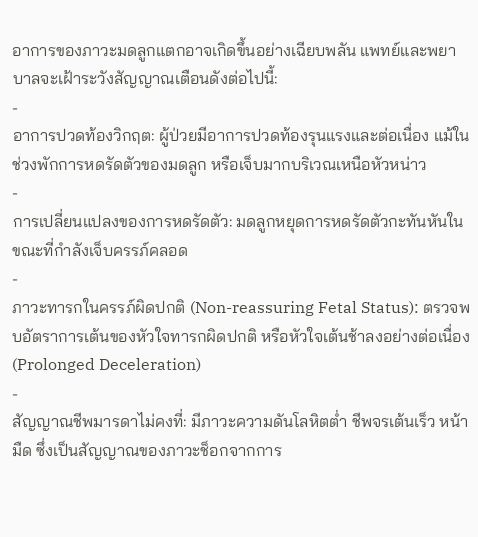อาการของภาวะมดลูกแตกอาจเกิดขึ้นอย่างเฉียบพลัน แพทย์และพยาบาลจะเฝ้าระวังสัญญาณเตือนดังต่อไปนี้:
-
อาการปวดท้องวิกฤต: ผู้ป่วยมีอาการปวดท้องรุนแรงและต่อเนื่อง แม้ในช่วงพักการหดรัดตัวของมดลูก หรือเจ็บมากบริเวณเหนือหัวหน่าว
-
การเปลี่ยนแปลงของการหดรัดตัว: มดลูกหยุดการหดรัดตัวกะทันหันในขณะที่กำลังเจ็บครรภ์คลอด
-
ภาวะทารกในครรภ์ผิดปกติ (Non-reassuring Fetal Status): ตรวจพบอัตราการเต้นของหัวใจทารกผิดปกติ หรือหัวใจเต้นช้าลงอย่างต่อเนื่อง (Prolonged Deceleration)
-
สัญญาณชีพมารดาไม่คงที่: มีภาวะความดันโลหิตต่ำ ชีพจรเต้นเร็ว หน้ามืด ซึ่งเป็นสัญญาณของภาวะช็อกจากการ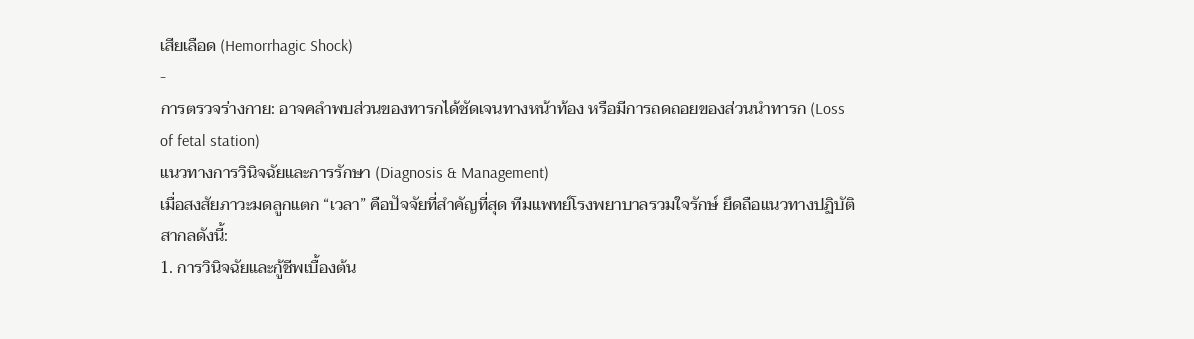เสียเลือด (Hemorrhagic Shock)
-
การตรวจร่างกาย: อาจคลำพบส่วนของทารกได้ชัดเจนทางหน้าท้อง หรือมีการถดถอยของส่วนนำทารก (Loss of fetal station)
แนวทางการวินิจฉัยและการรักษา (Diagnosis & Management)
เมื่อสงสัยภาวะมดลูกแตก “เวลา” คือปัจจัยที่สำคัญที่สุด ทีมแพทย์โรงพยาบาลรวมใจรักษ์ ยึดถือแนวทางปฏิบัติสากลดังนี้:
1. การวินิจฉัยและกู้ชีพเบื้องต้น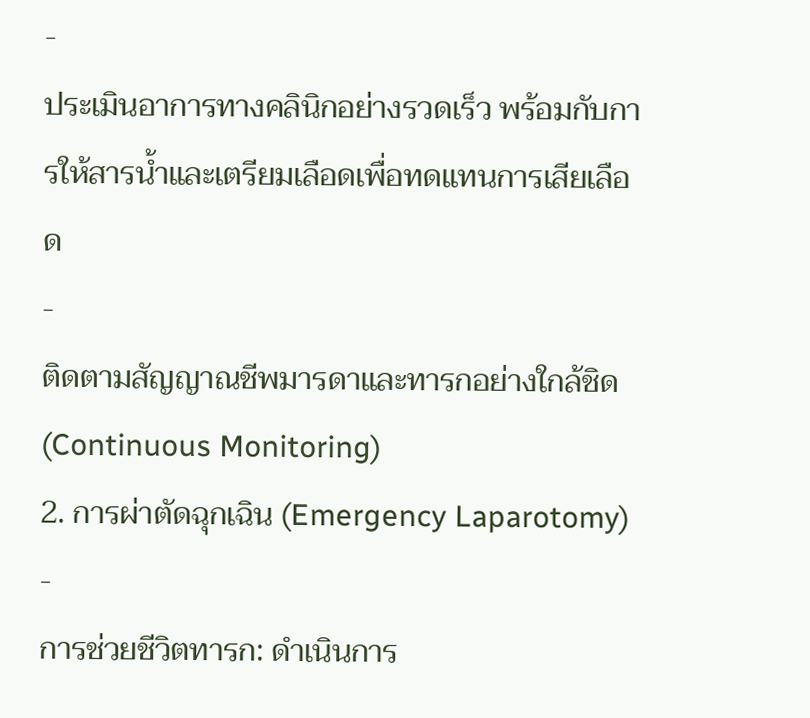-
ประเมินอาการทางคลินิกอย่างรวดเร็ว พร้อมกับการให้สารน้ำและเตรียมเลือดเพื่อทดแทนการเสียเลือด
-
ติดตามสัญญาณชีพมารดาและทารกอย่างใกล้ชิด (Continuous Monitoring)
2. การผ่าตัดฉุกเฉิน (Emergency Laparotomy)
-
การช่วยชีวิตทารก: ดำเนินการ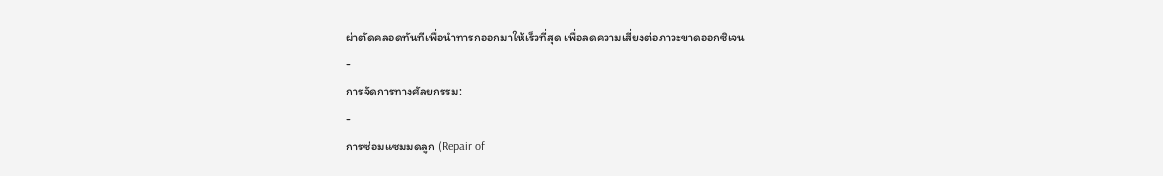ผ่าตัดคลอดทันทีเพื่อนำทารกออกมาให้เร็วที่สุด เพื่อลดความเสี่ยงต่อภาวะขาดออกซิเจน
-
การจัดการทางศัลยกรรม:
-
การซ่อมแซมมดลูก (Repair of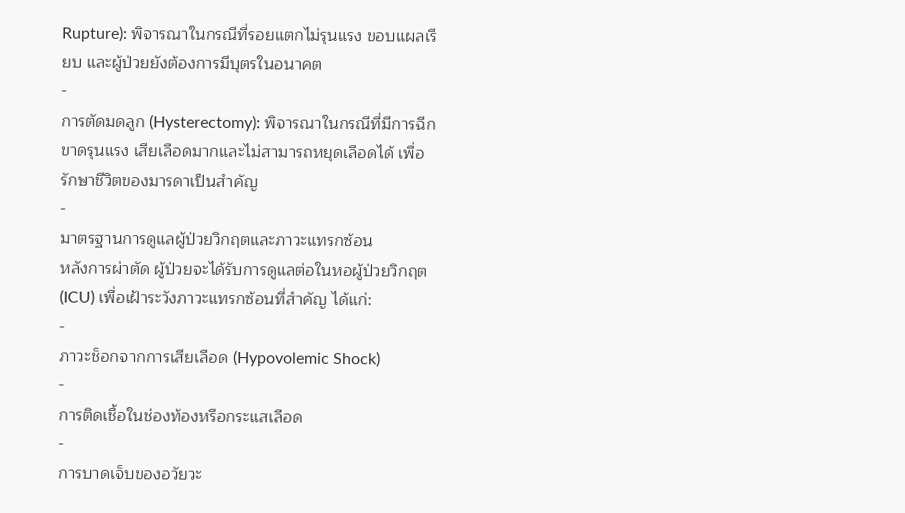Rupture): พิจารณาในกรณีที่รอยแตกไม่รุนแรง ขอบแผลเรียบ และผู้ป่วยยังต้องการมีบุตรในอนาคต
-
การตัดมดลูก (Hysterectomy): พิจารณาในกรณีที่มีการฉีกขาดรุนแรง เสียเลือดมากและไม่สามารถหยุดเลือดได้ เพื่อรักษาชีวิตของมารดาเป็นสำคัญ
-
มาตรฐานการดูแลผู้ป่วยวิกฤตและภาวะแทรกซ้อน
หลังการผ่าตัด ผู้ป่วยจะได้รับการดูแลต่อในหอผู้ป่วยวิกฤต (ICU) เพื่อเฝ้าระวังภาวะแทรกซ้อนที่สำคัญ ได้แก่:
-
ภาวะช็อกจากการเสียเลือด (Hypovolemic Shock)
-
การติดเชื้อในช่องท้องหรือกระแสเลือด
-
การบาดเจ็บของอวัยวะ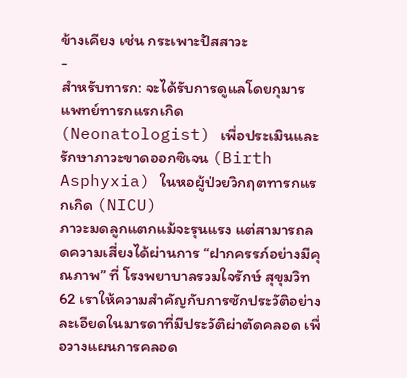ข้างเคียง เช่น กระเพาะปัสสาวะ
-
สำหรับทารก: จะได้รับการดูแลโดยกุมารแพทย์ทารกแรกเกิด (Neonatologist) เพื่อประเมินและรักษาภาวะขาดออกซิเจน (Birth Asphyxia) ในหอผู้ป่วยวิกฤตทารกแรกเกิด (NICU)
ภาวะมดลูกแตกแม้จะรุนแรง แต่สามารถลดความเสี่ยงได้ผ่านการ “ฝากครรภ์อย่างมีคุณภาพ” ที่ โรงพยาบาลรวมใจรักษ์ สุขุมวิท 62 เราให้ความสำคัญกับการซักประวัติอย่างละเอียดในมารดาที่มีประวัติผ่าตัดคลอด เพื่อวางแผนการคลอด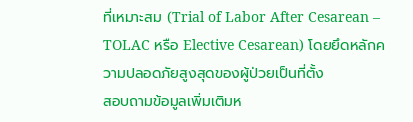ที่เหมาะสม (Trial of Labor After Cesarean – TOLAC หรือ Elective Cesarean) โดยยึดหลักความปลอดภัยสูงสุดของผู้ป่วยเป็นที่ตั้ง
สอบถามข้อมูลเพิ่มเติมห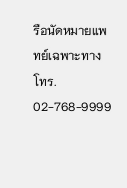รือนัดหมายแพทย์เฉพาะทาง โทร. 02-768-9999